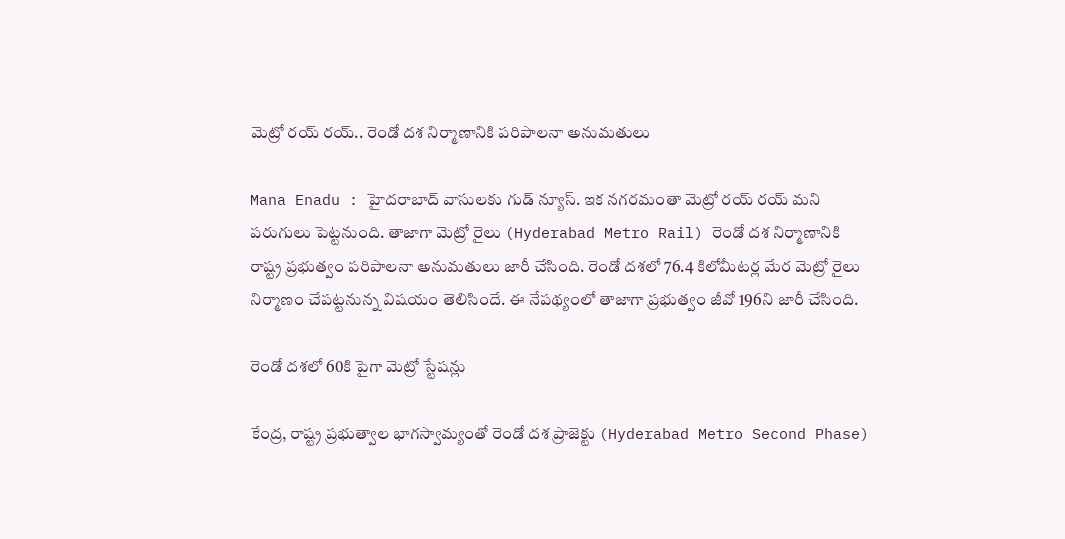మెట్రో రయ్ రయ్.. రెండో దశ నిర్మాణానికి పరిపాలనా అనుమతులు

Mana Enadu : హైదరాబాద్ వాసులకు గుడ్ న్యూస్. ఇక నగరమంతా మెట్రో రయ్ రయ్ మని పరుగులు పెట్టనుంది. తాజాగా మెట్రో రైలు (Hyderabad Metro Rail) రెండో దశ నిర్మాణానికి రాష్ట్ర ప్రభుత్వం పరిపాలనా అనుమతులు జారీ చేసింది. రెండో దశలో 76.4 కిలోమీటర్ల మేర మెట్రో రైలు నిర్మాణం చేపట్టనున్న విషయం తెలిసిందే. ఈ నేపథ్యంలో తాజాగా ప్రభుత్వం జీవో 196ని జారీ చేసింది.

రెండో దశలో 60కి పైగా మెట్రో స్టేషన్లు

కేంద్ర, రాష్ట్ర ప్రభుత్వాల భాగస్వామ్యంతో రెండో దశ ప్రాజెక్టు (Hyderabad Metro Second Phase)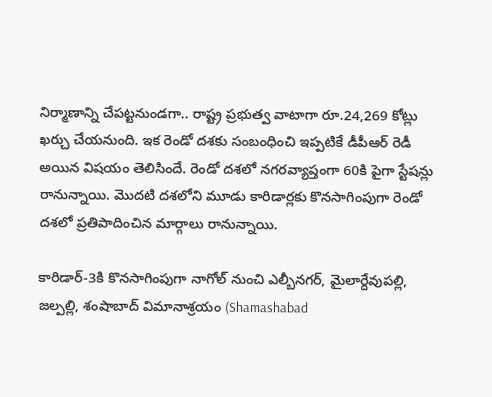నిర్మాణాన్ని చేపట్టనుండగా.. రాష్ట్ర ప్రభుత్వ వాటాగా రూ.24,269 కోట్లు ఖర్చు చేయనుంది. ఇక రెండో దశకు సంబంధించి ఇప్పటికే డీపీఆర్ రెడీ అయిన విషయం తెలిసిందే. రెండో దశలో నగరవ్యాప్తంగా 60కి పైగా స్టేషన్లు రానున్నాయి. మొదటి దశలోని మూడు కారిడార్లకు కొనసాగింపుగా రెండో దశలో ప్రతిపాదించిన మార్గాలు రానున్నాయి.

కారిడార్-3కి కొనసాగింపుగా నాగోల్ నుంచి ఎల్బీనగర్, మైలార్దేవుపల్లి, జల్పల్లి, శంషాబాద్ విమానాశ్రయం (Shamashabad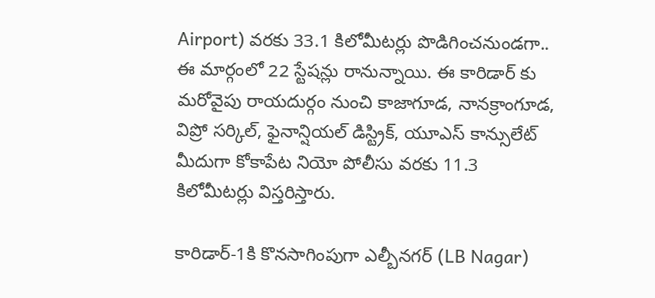Airport) వరకు 33.1 కిలోమీటర్లు పొడిగించనుండగా..  ఈ మార్గంలో 22 స్టేషన్లు రానున్నాయి. ఈ కారిడార్ కు మరోవైపు రాయదుర్గం నుంచి కాజాగూడ, నానక్రాంగూడ, విప్రో సర్కిల్, ఫైనాన్షియల్ డిస్ట్రిక్, యూఎస్ కాన్సులేట్ మీదుగా కోకాపేట నియో పోలీసు వరకు 11.3 కిలోమీటర్లు విస్తరిస్తారు.

కారిడార్-1కి కొనసాగింపుగా ఎల్బీనగర్ (LB Nagar)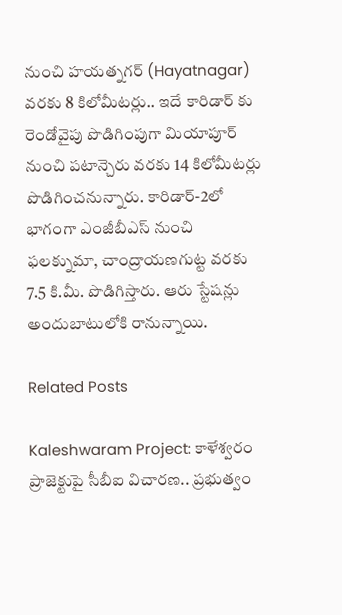నుంచి హయత్నగర్ (Hayatnagar) వరకు 8 కిలోమీటర్లు.. ఇదే కారిడార్ కు రెండోవైపు పొడిగింపుగా మియాపూర్ నుంచి పటాన్చెరు వరకు 14 కిలోమీటర్లు పొడిగించనున్నారు. కారిడార్-2లో భాగంగా ఎంజీబీఎస్ నుంచి ఫలక్నుమా, చాంద్రాయణగుట్ట వరకు 7.5 కి.మీ. పొడిగిస్తారు. ఆరు స్టేషన్లు అందుబాటులోకి రానున్నాయి.

Related Posts

Kaleshwaram Project: కాళేశ్వరం ప్రాజెక్టుపై సీబీఐ విచారణ.. ప్రభుత్వం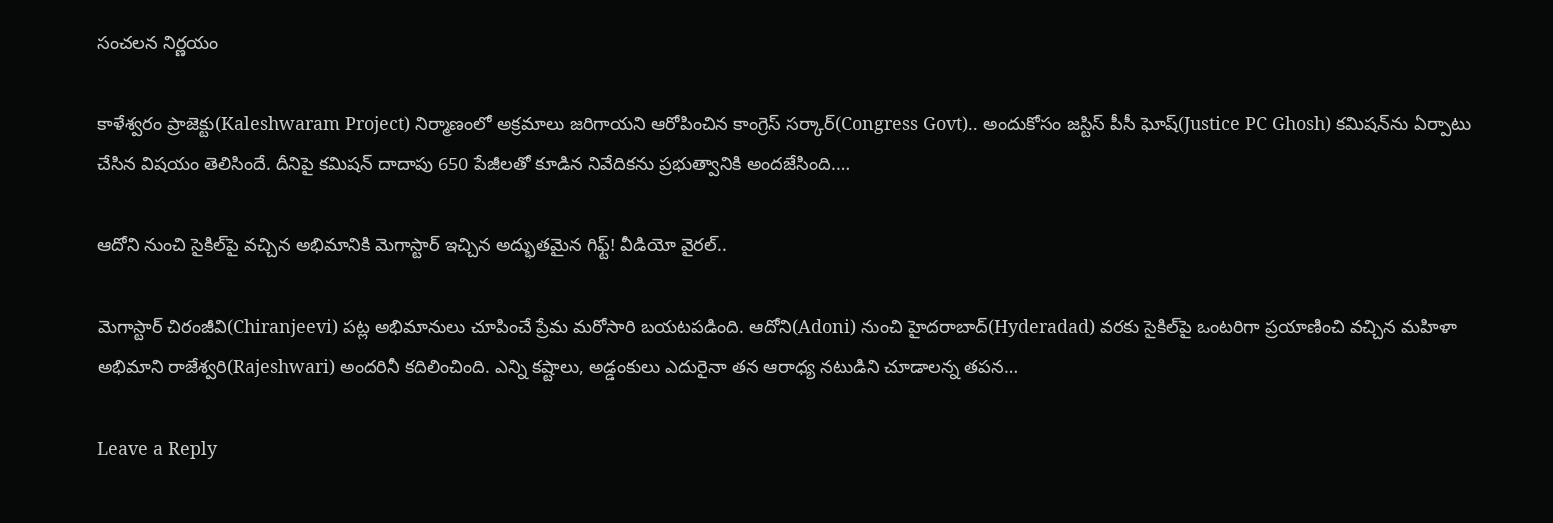సంచలన నిర్ణయం

కాళేశ్వరం ప్రాజెక్టు(Kaleshwaram Project) నిర్మాణంలో అక్రమాలు జరిగాయని ఆరోపించిన కాంగ్రెస్ సర్కార్(Congress Govt).. అందుకోసం జస్టిస్ పీసీ ఘోష్(Justice PC Ghosh) కమిషన్‌ను ఏర్పాటు చేసిన విషయం తెలిసిందే. దీనిపై కమిషన్ దాదాపు 650 పేజీలతో కూడిన నివేదికను ప్రభుత్వానికి అందజేసింది.…

ఆదోని నుంచి సైకిల్‌పై వచ్చిన అభిమానికి మెగాస్టార్ ఇచ్చిన అద్భుతమైన గిఫ్ట్! వీడియో వైరల్..

మెగాస్టార్ చిరంజీవి(Chiranjeevi) పట్ల అభిమానులు చూపించే ప్రేమ మరోసారి బయటపడింది. ఆదోని(Adoni) నుంచి హైదరాబాద్(Hyderadad) వరకు సైకిల్‌పై ఒంటరిగా ప్రయాణించి వచ్చిన మహిళా అభిమాని రాజేశ్వరి(Rajeshwari) అందరినీ కదిలించింది. ఎన్ని కష్టాలు, అడ్డంకులు ఎదురైనా తన ఆరాధ్య నటుడిని చూడాలన్న తపన…

Leave a Reply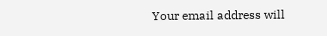Your email address will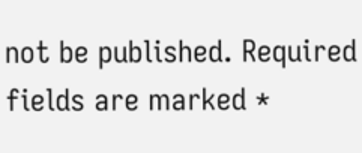not be published. Required fields are marked *